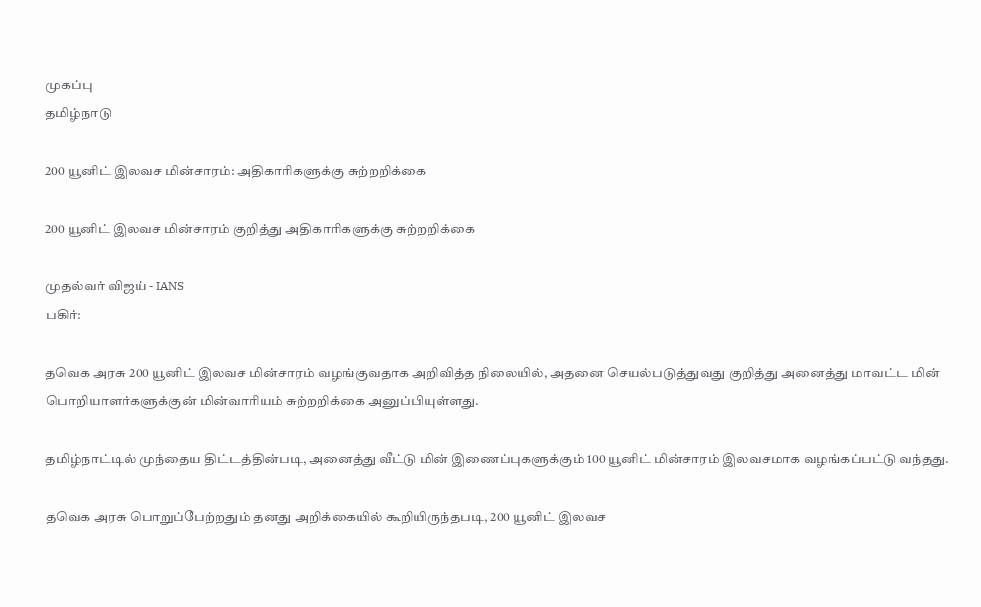முகப்பு
தமிழ்நாடு

200 யூனிட் இலவச மின்சாரம்: அதிகாரிகளுக்கு சுற்றறிக்கை

200 யூனிட் இலவச மின்சாரம் குறித்து அதிகாரிகளுக்கு சுற்றறிக்கை

முதல்வர் விஜய் - IANS
பகிர்:

தவெக அரசு 200 யூனிட் இலவச மின்சாரம் வழங்குவதாக அறிவித்த நிலையில், அதனை செயல்படுத்துவது குறித்து அனைத்து மாவட்ட மின் பொறியாளர்களுக்குன் மின்வாரியம் சுற்றறிக்கை அனுப்பியுள்ளது.

தமிழ்நாட்டில் முந்தைய திட்டத்தின்படி, அனைத்து வீட்டு மின் இணைப்புகளுக்கும் 100 யூனிட் மின்சாரம் இலவசமாக வழங்கப்பட்டு வந்தது.

தவெக அரசு பொறுப்பேற்றதும் தனது அறிக்கையில் கூறியிருந்தபடி, 200 யூனிட் இலவச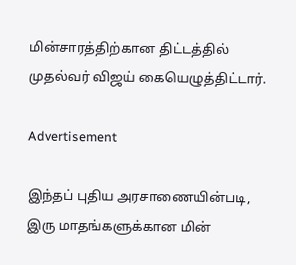மின்சாரத்திற்கான திட்டத்தில் முதல்வர் விஜய் கையெழுத்திட்டார்.

Advertisement

இந்தப் புதிய அரசாணையின்படி, இரு மாதங்களுக்கான மின்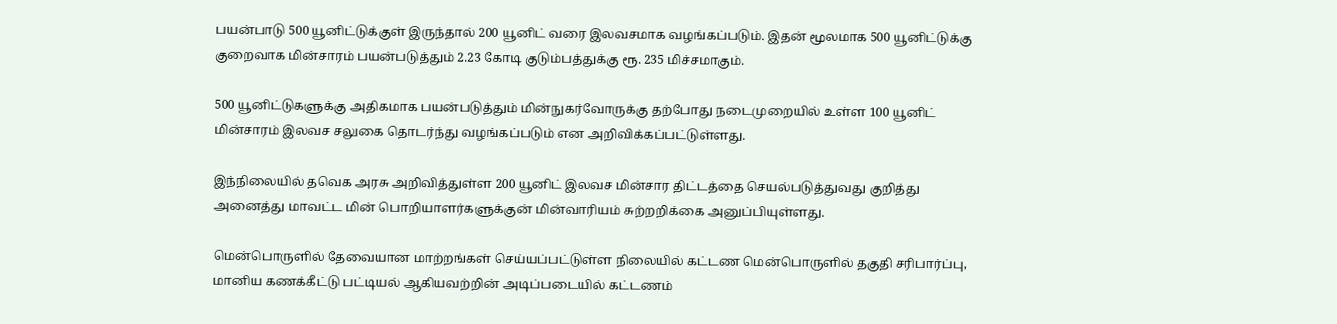பயன்பாடு 500 யூனிட்டுக்குள் இருந்தால் 200 யூனிட் வரை இலவசமாக வழங்கப்படும். இதன் மூலமாக 500 யூனிட்டுக்கு குறைவாக மின்சாரம் பயன்படுத்தும் 2.23 கோடி குடும்பத்துக்கு ரூ. 235 மிச்சமாகும்.

500 யூனிட்டுகளுக்கு அதிகமாக பயன்படுத்தும் மின்நுகர்வோருக்கு தற்போது நடைமுறையில் உள்ள 100 யூனிட் மின்சாரம் இலவச சலுகை தொடர்ந்து வழங்கப்படும் என அறிவிக்கப்பட்டுள்ளது.

இந்நிலையில் தவெக அரசு அறிவித்துள்ள 200 யூனிட் இலவச மின்சார திட்டத்தை செயல்படுத்துவது குறித்து அனைத்து மாவட்ட மின் பொறியாளர்களுக்குன் மின்வாரியம் சுற்றறிக்கை அனுப்பியுள்ளது.

மென்பொருளில் தேவையான மாற்றங்கள் செய்யப்பட்டுள்ள நிலையில் கட்டண மென்பொருளில் தகுதி சரிபார்ப்பு, மானிய கணக்கீட்டு பட்டியல் ஆகியவற்றின் அடிப்படையில் கட்டணம்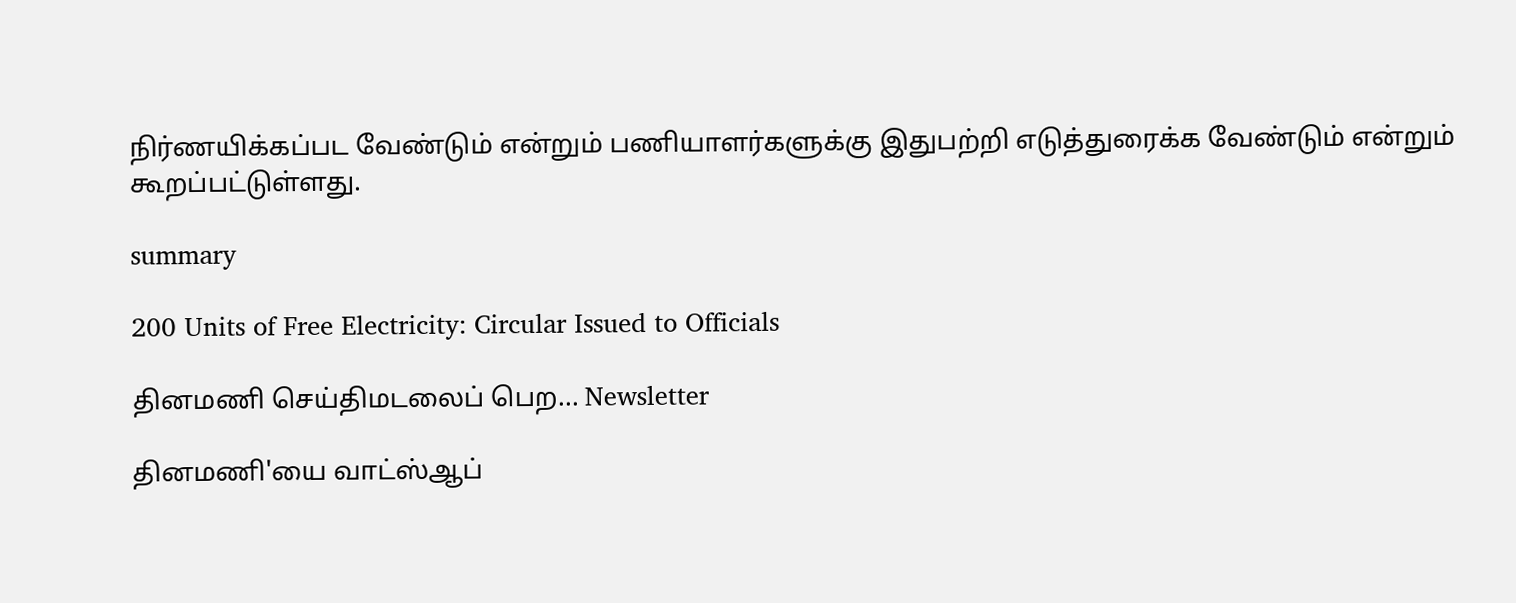நிர்ணயிக்கப்பட வேண்டும் என்றும் பணியாளர்களுக்கு இதுபற்றி எடுத்துரைக்க வேண்டும் என்றும் கூறப்பட்டுள்ளது.

summary

200 Units of Free Electricity: Circular Issued to Officials

தினமணி செய்திமடலைப் பெற... Newsletter

தினமணி'யை வாட்ஸ்ஆப்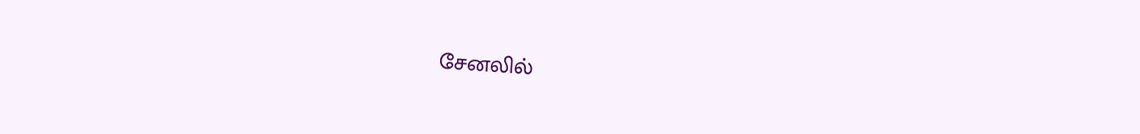சேனலில்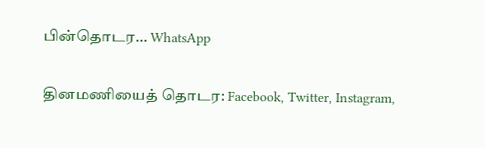பின்தொடர... WhatsApp

தினமணியைத் தொடர: Facebook, Twitter, Instagram,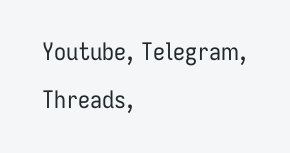Youtube, Telegram, Threads,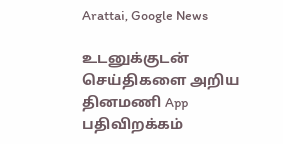Arattai, Google News

உடனுக்குடன் செய்திகளை அறிய தினமணி App பதிவிறக்கம்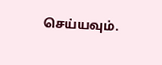செய்யவும்.